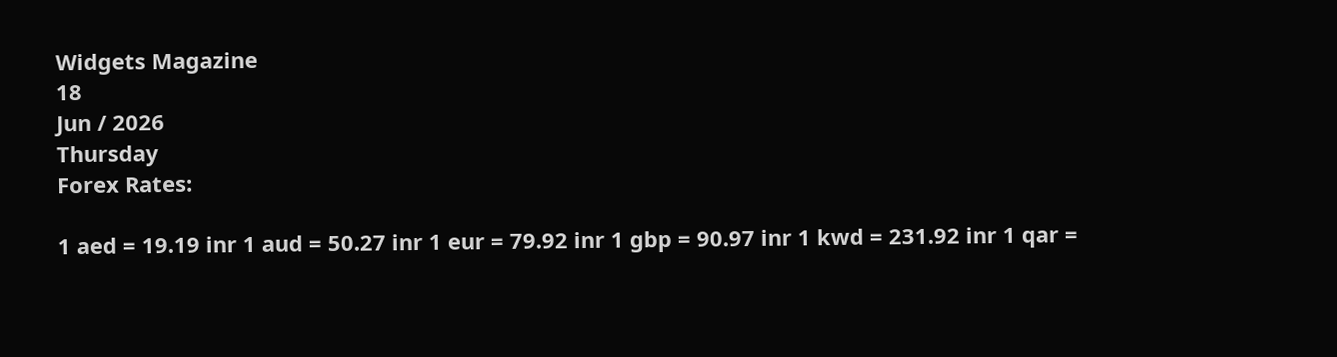Widgets Magazine
18
Jun / 2026
Thursday
Forex Rates:

1 aed = 19.19 inr 1 aud = 50.27 inr 1 eur = 79.92 inr 1 gbp = 90.97 inr 1 kwd = 231.92 inr 1 qar =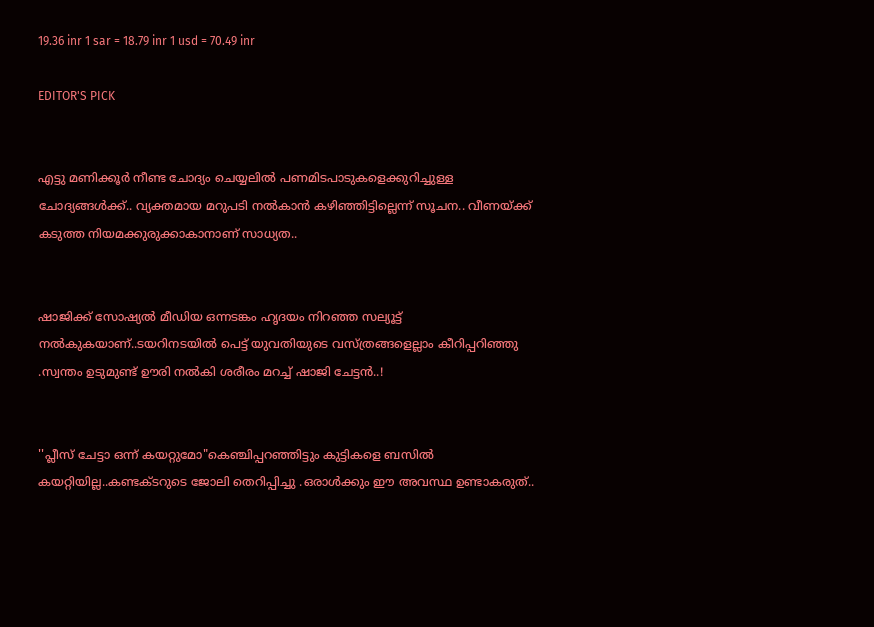19.36 inr 1 sar = 18.79 inr 1 usd = 70.49 inr

EDITOR'S PICK


എട്ടു മണിക്കൂര്‍ നീണ്ട ചോദ്യം ചെയ്യലില്‍ പണമിടപാടുകളെക്കുറിച്ചുള്ള ചോദ്യങ്ങള്‍ക്ക്.. വ്യക്തമായ മറുപടി നല്‍കാന്‍ കഴിഞ്ഞിട്ടില്ലെന്ന് സൂചന.. വീണയ്ക്ക് കടുത്ത നിയമക്കുരുക്കാകാനാണ് സാധ്യത..


ഷാജിക്ക് സോഷ്യല്‍ മീഡിയ ഒന്നടങ്കം ഹൃദയം നിറഞ്ഞ സല്യൂട്ട് നല്‍കുകയാണ്..ടയറിനടയിൽ പെട്ട് യുവതിയുടെ വസ്ത്രങ്ങളെല്ലാം കീറിപ്പറിഞ്ഞു .സ്വന്തം ഉടുമുണ്ട് ഊരി നല്‍കി ശരീരം മറച്ച് ഷാജി ചേട്ടൻ..!


''പ്ലീസ് ചേട്ടാ ഒന്ന് കയറ്റുമോ"കെഞ്ചിപ്പറഞ്ഞിട്ടും കുട്ടികളെ ബസില്‍ കയറ്റിയില്ല..കണ്ടക്ടറുടെ ജോലി തെറിപ്പിച്ചു .ഒരാൾക്കും ഈ അവസ്ഥ ഉണ്ടാകരുത്..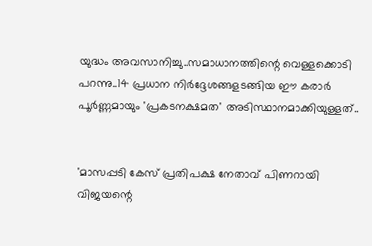യുദ്ധം അവസാനിച്ചു..സമാധാനത്തിന്റെ വെള്ളക്കൊടി പറന്നു..14 പ്രധാന നിര്‍ദ്ദേശങ്ങളടങ്ങിയ ഈ കരാര്‍ പൂര്‍ണ്ണമായും 'പ്രകടനക്ഷമത' അടിസ്ഥാനമാക്കിയുള്ളത്..


'മാസപ്പടി കേസ് പ്രതിപക്ഷ നേതാവ് പിണറായി വിജയന്റെ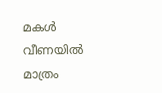മകൾ വീണയിൽ മാത്രം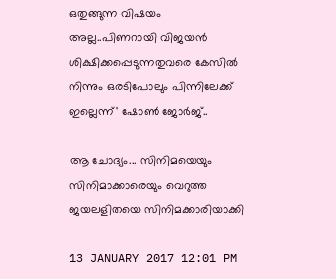ഒതുങ്ങുന്ന വിഷയം അല്ല..പിണറായി വിജയൻ ശിക്ഷിക്കപ്പെടുന്നതുവരെ കേസിൽ നിന്നും ഒരടിപോലും പിന്നിലേക്ക് ഇല്ലെന്ന്' ഷോൺ ജോർജ്..

ആ ചോദ്യം... സിനിമയെയും സിനിമാക്കാരെയും വെറുത്ത ജയലളിതയെ സിനിമക്കാരിയാക്കി

13 JANUARY 2017 12:01 PM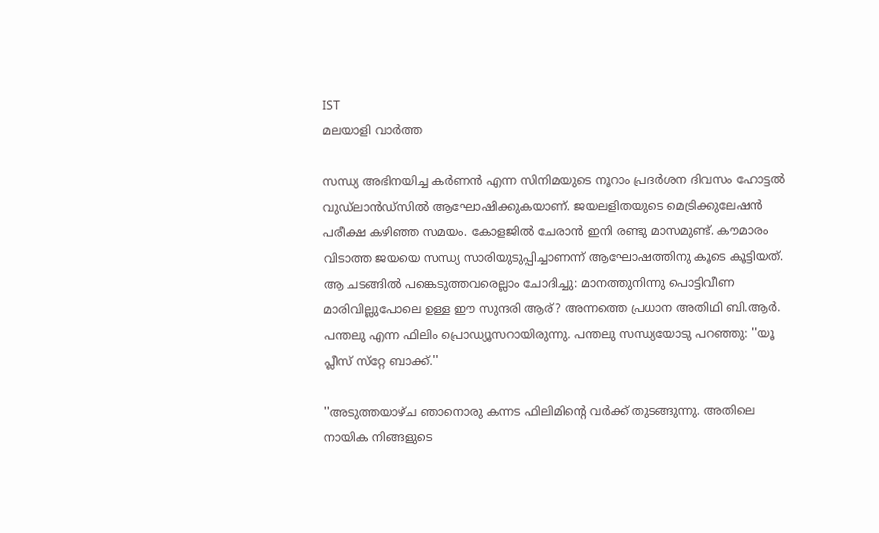IST
മലയാളി വാര്‍ത്ത

സന്ധ്യ അഭിനയിച്ച കര്‍ണന്‍ എന്ന സിനിമയുടെ നൂറാം പ്രദര്‍ശന ദിവസം ഹോട്ടല്‍ വുഡ്‌ലാന്‍ഡ്‌സില്‍ ആഘോഷിക്കുകയാണ്. ജയലളിതയുടെ മെട്രിക്കുലേഷന്‍ പരീക്ഷ കഴിഞ്ഞ സമയം. കോളജില്‍ ചേരാന്‍ ഇനി രണ്ടു മാസമുണ്ട്. കൗമാരം വിടാത്ത ജയയെ സന്ധ്യ സാരിയുടുപ്പിച്ചാണന്ന് ആഘോഷത്തിനു കൂടെ കൂട്ടിയത്. ആ ചടങ്ങില്‍ പങ്കെടുത്തവരെല്ലാം ചോദിച്ചു: മാനത്തുനിന്നു പൊട്ടിവീണ മാരിവില്ലുപോലെ ഉള്ള ഈ സുന്ദരി ആര്? അന്നത്തെ പ്രധാന അതിഥി ബി.ആര്‍. പന്തലു എന്ന ഫിലിം പ്രൊഡ്യൂസറായിരുന്നു. പന്തലു സന്ധ്യയോടു പറഞ്ഞു: ''യൂ പ്ലീസ് സ്‌റ്റേ ബാക്ക്.''

''അടുത്തയാഴ്ച ഞാനൊരു കന്നട ഫിലിമിന്റെ വര്‍ക്ക് തുടങ്ങുന്നു. അതിലെ നായിക നിങ്ങളുടെ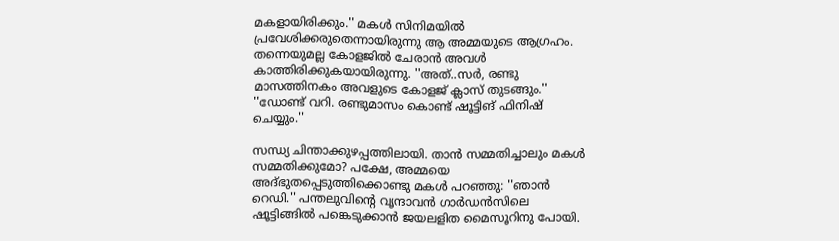മകളായിരിക്കും.'' മകള്‍ സിനിമയില്‍ പ്രവേശിക്കരുതെന്നായിരുന്നു ആ അമ്മയുടെ ആഗ്രഹം. തന്നെയുമല്ല കോളജില്‍ ചേരാന്‍ അവള്‍ കാത്തിരിക്കുകയായിരുന്നു. ''അത്..സര്‍, രണ്ടു മാസത്തിനകം അവളുടെ കോളജ് ക്ലാസ് തുടങ്ങും.'' ''ഡോണ്ട് വറി. രണ്ടുമാസം കൊണ്ട് ഷൂട്ടിങ് ഫിനിഷ് ചെയ്യും.''

സന്ധ്യ ചിന്താക്കുഴപ്പത്തിലായി. താന്‍ സമ്മതിച്ചാലും മകള്‍ സമ്മതിക്കുമോ? പക്ഷേ, അമ്മയെ അദ്ഭുതപ്പെടുത്തിക്കൊണ്ടു മകള്‍ പറഞ്ഞു: ''ഞാന്‍ റെഡി.'' പന്തലുവിന്റെ വൃന്ദാവന്‍ ഗാര്‍ഡന്‍സിലെ ഷൂട്ടിങ്ങില്‍ പങ്കെടുക്കാന്‍ ജയലളിത മൈസൂറിനു പോയി.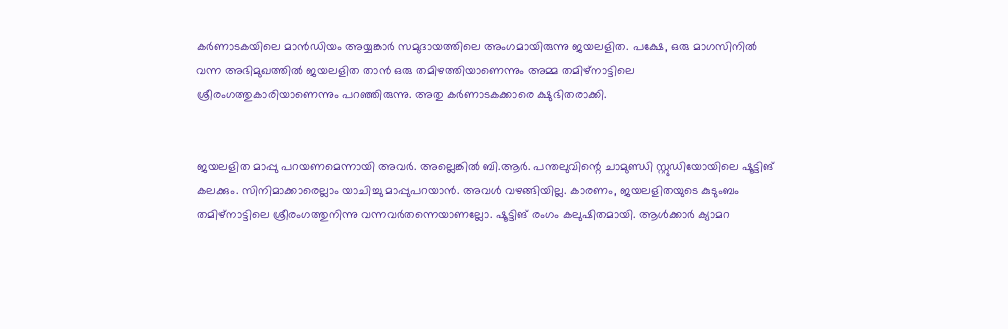കര്‍ണാടകയിലെ മാന്‍ഡിയം അയ്യങ്കാര്‍ സമുദായത്തിലെ അംഗമായിരുന്നു ജയലളിത. പക്ഷേ, ഒരു മാഗസിനില്‍ വന്ന അഭിമുഖത്തില്‍ ജയലളിത താന്‍ ഒരു തമിഴത്തിയാണെന്നും അമ്മ തമിഴ്‌നാട്ടിലെ ശ്രീരംഗത്തുകാരിയാണെന്നും പറഞ്ഞിരുന്നു. അതു കര്‍ണാടകക്കാരെ ക്ഷുഭിതരാക്കി.


ജയലളിത മാപ്പു പറയണമെന്നായി അവര്‍. അല്ലെങ്കില്‍ ബി.ആര്‍. പന്തലുവിന്റെ ചാമുണ്ഡി സ്റ്റുഡിയോയിലെ ഷൂട്ടിങ് കലക്കും. സിനിമാക്കാരെല്ലാം യാചിച്ചു മാപ്പുപറയാന്‍. അവള്‍ വഴങ്ങിയില്ല. കാരണം, ജയലളിതയുടെ കുടുംബം തമിഴ്‌നാട്ടിലെ ശ്രീരംഗത്തുനിന്നു വന്നവര്‍തന്നെയാണല്ലോ. ഷൂട്ടിങ് രംഗം കലുഷിതമായി. ആള്‍ക്കാര്‍ ക്യാമറ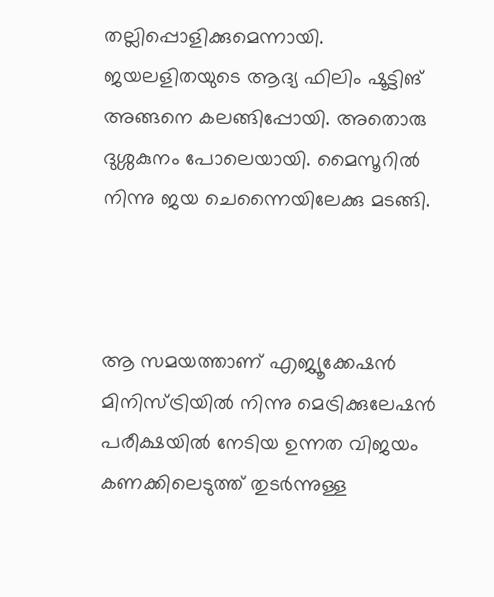തല്ലിപ്പൊളിക്കുമെന്നായി. ജയലളിതയുടെ ആദ്യ ഫിലിം ഷൂട്ടിങ് അങ്ങനെ കലങ്ങിപ്പോയി. അതൊരു ദുശ്ശകുനം പോലെയായി. മൈസൂറില്‍ നിന്നു ജയ ചെന്നൈയിലേക്കു മടങ്ങി.



ആ സമയത്താണ് എജ്യൂക്കേഷന്‍ മിനിസ്ട്രിയില്‍ നിന്നു മെട്രിക്കുലേഷന്‍ പരീക്ഷയില്‍ നേടിയ ഉന്നത വിജയം കണക്കിലെടുത്ത് തുടര്‍ന്നുള്ള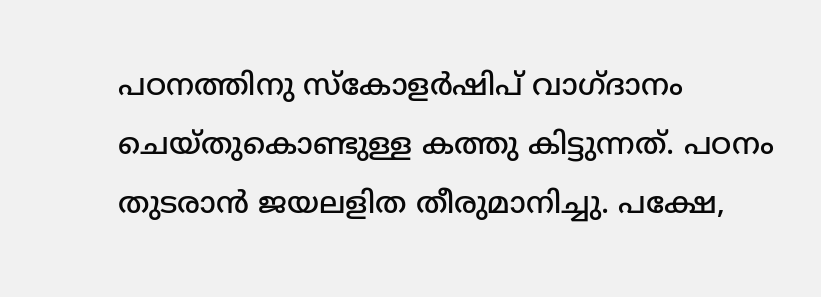പഠനത്തിനു സ്‌കോളര്‍ഷിപ് വാഗ്ദാനം ചെയ്തുകൊണ്ടുള്ള കത്തു കിട്ടുന്നത്. പഠനം തുടരാന്‍ ജയലളിത തീരുമാനിച്ചു. പക്ഷേ,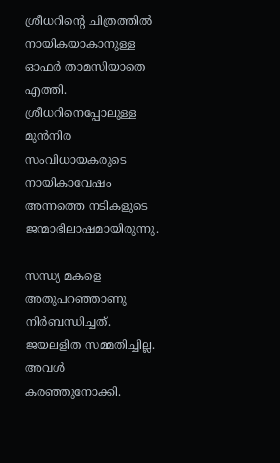ശ്രീധറിന്റെ ചിത്രത്തില്‍ നായികയാകാനുള്ള ഓഫര്‍ താമസിയാതെ എത്തി. ശ്രീധറിനെപ്പോലുള്ള മുന്‍നിര സംവിധായകരുടെ നായികാവേഷം അന്നത്തെ നടികളുടെ ജന്മാഭിലാഷമായിരുന്നു.

സന്ധ്യ മകളെ അതുപറഞ്ഞാണു നിര്‍ബന്ധിച്ചത്. ജയലളിത സമ്മതിച്ചില്ല. അവള്‍ കരഞ്ഞുനോക്കി.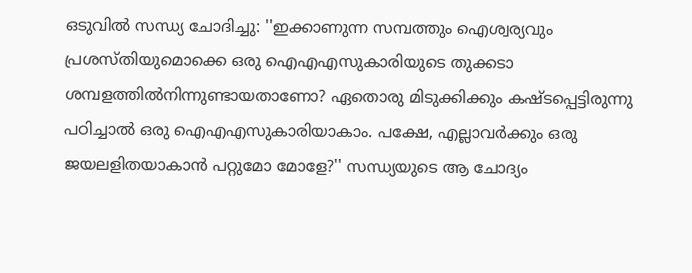ഒടുവില്‍ സന്ധ്യ ചോദിച്ചു: ''ഇക്കാണുന്ന സമ്പത്തും ഐശ്വര്യവും പ്രശസ്തിയുമൊക്കെ ഒരു ഐഎഎസുകാരിയുടെ തുക്കടാ ശമ്പളത്തില്‍നിന്നുണ്ടായതാണോ? ഏതൊരു മിടുക്കിക്കും കഷ്ടപ്പെട്ടിരുന്നു പഠിച്ചാല്‍ ഒരു ഐഎഎസുകാരിയാകാം. പക്ഷേ, എല്ലാവര്‍ക്കും ഒരു ജയലളിതയാകാന്‍ പറ്റുമോ മോളേ?'' സന്ധ്യയുടെ ആ ചോദ്യം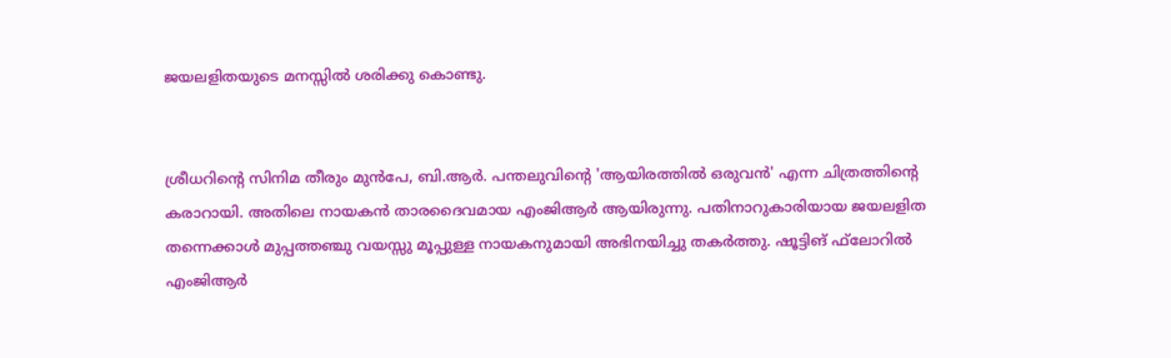ജയലളിതയുടെ മനസ്സില്‍ ശരിക്കു കൊണ്ടു.


ശ്രീധറിന്റെ സിനിമ തീരും മുന്‍പേ, ബി.ആര്‍. പന്തലുവിന്റെ 'ആയിരത്തില്‍ ഒരുവന്‍' എന്ന ചിത്രത്തിന്റെ കരാറായി. അതിലെ നായകന്‍ താരദൈവമായ എംജിആര്‍ ആയിരുന്നു. പതിനാറുകാരിയായ ജയലളിത തന്നെക്കാള്‍ മുപ്പത്തഞ്ചു വയസ്സു മൂപ്പുള്ള നായകനുമായി അഭിനയിച്ചു തകര്‍ത്തു. ഷൂട്ടിങ് ഫ്‌ലോറില്‍ എംജിആര്‍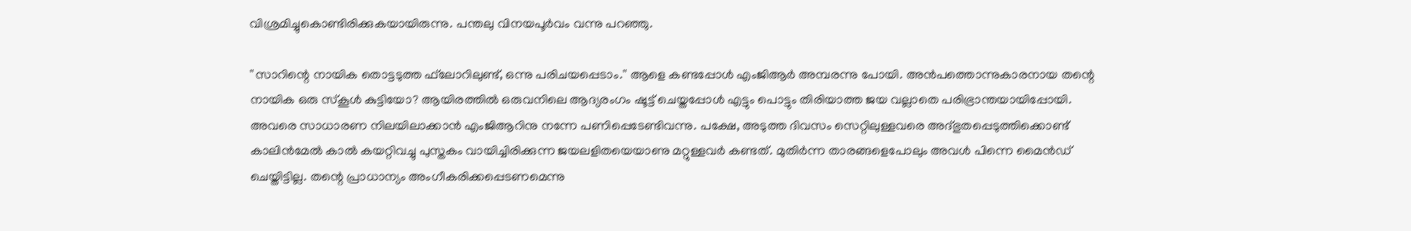വിശ്രമിച്ചുകൊണ്ടിരിക്കുകയായിരുന്നു. പന്തലു വിനയപൂര്‍വം വന്നു പറഞ്ഞു.

''സാറിന്റെ നായിക തൊട്ടടുത്ത ഫ്‌ലോറിലുണ്ട്, ഒന്നു പരിചയപ്പെടാം.'' ആളെ കണ്ടപ്പോള്‍ എംജിആര്‍ അമ്പരന്നു പോയി. അന്‍പത്തൊന്നുകാരനായ തന്റെ നായിക ഒരു സ്‌കൂള്‍ കുട്ടിയോ? ആയിരത്തില്‍ ഒരുവനിലെ ആദ്യരംഗം ഷൂട്ട് ചെയ്തപ്പോള്‍ എട്ടും പൊട്ടും തിരിയാത്ത ജയ വല്ലാതെ പരിഭ്രാന്തയായിപ്പോയി. അവരെ സാധാരണ നിലയിലാക്കാന്‍ എംജിആറിനു നന്നേ പണിപ്പെടേണ്ടിവന്നു. പക്ഷേ, അടുത്ത ദിവസം സെറ്റിലുള്ളവരെ അദ്ഭുതപ്പെടുത്തിക്കൊണ്ട് കാലിന്‍മേല്‍ കാല്‍ കയറ്റിവച്ചു പുസ്തകം വായിച്ചിരിക്കുന്ന ജയലളിതയെയാണു മറ്റുള്ളവര്‍ കണ്ടത്. മുതിര്‍ന്ന താരങ്ങളെപോലും അവള്‍ പിന്നെ മൈന്‍ഡ് ചെയ്തിട്ടില്ല. തന്റെ പ്രാധാന്യം അംഗീകരിക്കപ്പെടണമെന്നു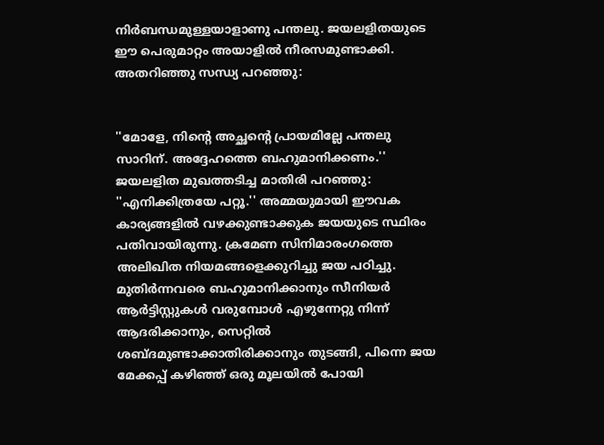നിര്‍ബന്ധമുള്ളയാളാണു പന്തലു. ജയലളിതയുടെ ഈ പെരുമാറ്റം അയാളില്‍ നീരസമുണ്ടാക്കി. അതറിഞ്ഞു സന്ധ്യ പറഞ്ഞു:


''മോളേ, നിന്റെ അച്ഛന്റെ പ്രായമില്ലേ പന്തലു സാറിന്. അദ്ദേഹത്തെ ബഹുമാനിക്കണം.'' ജയലളിത മുഖത്തടിച്ച മാതിരി പറഞ്ഞു: ''എനിക്കിത്രയേ പറ്റൂ.'' അമ്മയുമായി ഈവക കാര്യങ്ങളില്‍ വഴക്കുണ്ടാക്കുക ജയയുടെ സ്ഥിരം പതിവായിരുന്നു. ക്രമേണ സിനിമാരംഗത്തെ അലിഖിത നിയമങ്ങളെക്കുറിച്ചു ജയ പഠിച്ചു. മുതിര്‍ന്നവരെ ബഹുമാനിക്കാനും സീനിയര്‍ ആര്‍ട്ടിസ്റ്റുകള്‍ വരുമ്പോള്‍ എഴുന്നേറ്റു നിന്ന് ആദരിക്കാനും, സെറ്റില്‍ ശബ്ദമുണ്ടാക്കാതിരിക്കാനും തുടങ്ങി, പിന്നെ ജയ മേക്കപ്പ് കഴിഞ്ഞ് ഒരു മൂലയില്‍ പോയി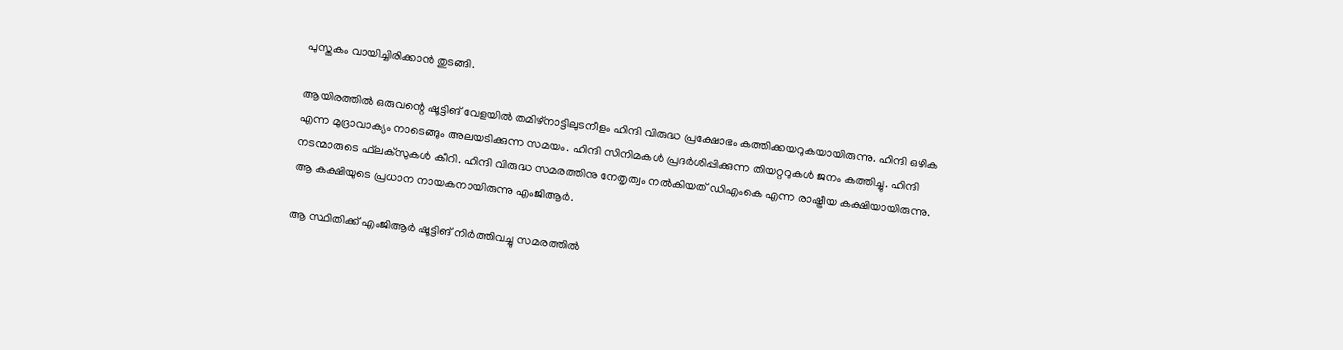പുസ്തകം വായിച്ചിരിക്കാന്‍ തുടങ്ങി.

ആയിരത്തില്‍ ഒരുവന്റെ ഷൂട്ടിങ് വേളയില്‍ തമിഴ്‌നാട്ടിലുടനീളം ഹിന്ദി വിരുദ്ധ പ്രക്ഷോഭം കത്തിക്കയറുകയായിരുന്നു. ഹിന്ദി ഒഴിക എന്ന മുദ്രാവാക്യം നാടെങ്ങും അലയടിക്കുന്ന സമയം. ഹിന്ദി സിനിമകള്‍ പ്രദര്‍ശിപ്പിക്കുന്ന തിയറ്ററുകള്‍ ജനം കത്തിച്ചു. ഹിന്ദി നടന്മാരുടെ ഫ്‌ലക്‌സുകള്‍ കീറി. ഹിന്ദി വിരുദ്ധ സമരത്തിനു നേതൃത്വം നല്‍കിയത് ഡിഎംകെ എന്ന രാഷ്ട്രീയ കക്ഷിയായിരുന്നു. ആ കക്ഷിയുടെ പ്രധാന നായകനായിരുന്നു എംജിആര്‍.

ആ സ്ഥിതിക്ക് എംജിആര്‍ ഷൂട്ടിങ് നിര്‍ത്തിവച്ചു സമരത്തില്‍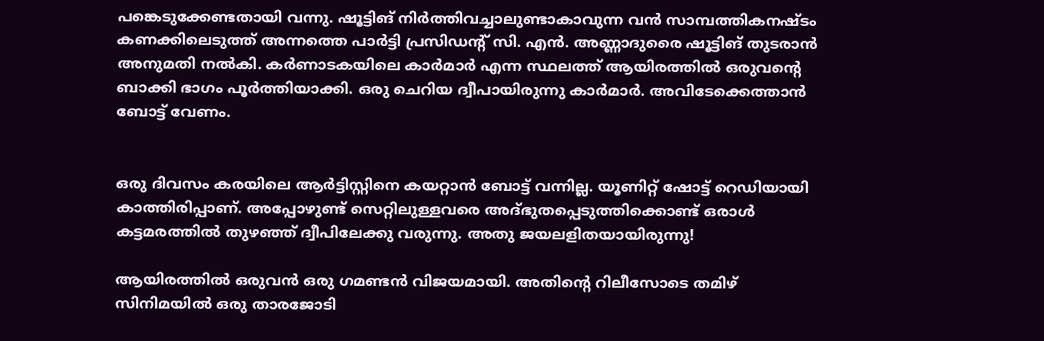പങ്കെടുക്കേണ്ടതായി വന്നു. ഷൂട്ടിങ് നിര്‍ത്തിവച്ചാലുണ്ടാകാവുന്ന വന്‍ സാമ്പത്തികനഷ്ടം കണക്കിലെടുത്ത് അന്നത്തെ പാര്‍ട്ടി പ്രസിഡന്റ് സി. എന്‍. അണ്ണാദുരൈ ഷൂട്ടിങ് തുടരാന്‍ അനുമതി നല്‍കി. കര്‍ണാടകയിലെ കാര്‍മാര്‍ എന്ന സ്ഥലത്ത് ആയിരത്തില്‍ ഒരുവന്റെ ബാക്കി ഭാഗം പൂര്‍ത്തിയാക്കി. ഒരു ചെറിയ ദ്വീപായിരുന്നു കാര്‍മാര്‍. അവിടേക്കെത്താന്‍ ബോട്ട് വേണം.


ഒരു ദിവസം കരയിലെ ആര്‍ട്ടിസ്റ്റിനെ കയറ്റാന്‍ ബോട്ട് വന്നില്ല. യൂണിറ്റ് ഷോട്ട് റെഡിയായി കാത്തിരിപ്പാണ്. അപ്പോഴുണ്ട് സെറ്റിലുള്ളവരെ അദ്ഭുതപ്പെടുത്തിക്കൊണ്ട് ഒരാള്‍ കട്ടമരത്തില്‍ തുഴഞ്ഞ് ദ്വീപിലേക്കു വരുന്നു. അതു ജയലളിതയായിരുന്നു!

ആയിരത്തില്‍ ഒരുവന്‍ ഒരു ഗമണ്ടന്‍ വിജയമായി. അതിന്റെ റിലീസോടെ തമിഴ് സിനിമയില്‍ ഒരു താരജോടി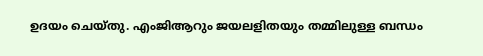ഉദയം ചെയ്തു. എംജിആറും ജയലളിതയും തമ്മിലുള്ള ബന്ധം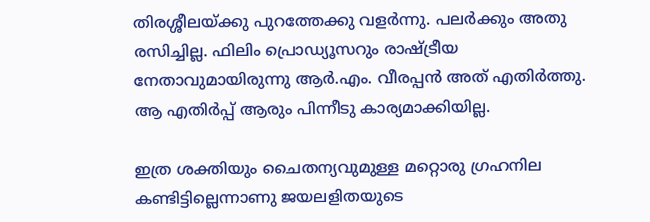തിരശ്ശീലയ്ക്കു പുറത്തേക്കു വളര്‍ന്നു. പലര്‍ക്കും അതു രസിച്ചില്ല. ഫിലിം പ്രൊഡ്യൂസറും രാഷ്ട്രീയ നേതാവുമായിരുന്നു ആര്‍.എം. വീരപ്പന്‍ അത് എതിര്‍ത്തു. ആ എതിര്‍പ്പ് ആരും പിന്നീടു കാര്യമാക്കിയില്ല.

ഇത്ര ശക്തിയും ചൈതന്യവുമുള്ള മറ്റൊരു ഗ്രഹനില കണ്ടിട്ടില്ലെന്നാണു ജയലളിതയുടെ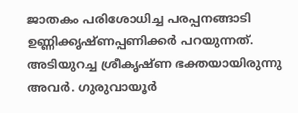ജാതകം പരിശോധിച്ച പരപ്പനങ്ങാടി ഉണ്ണിക്കൃഷ്ണപ്പണിക്കര്‍ പറയുന്നത്. അടിയുറച്ച ശ്രീകൃഷ്ണ ഭക്തയായിരുന്നു അവര്‍. ഗുരുവായൂര്‍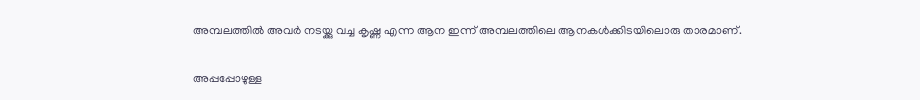അമ്പലത്തില്‍ അവര്‍ നടയ്ക്കു വച്ച കൃഷ്ണ എന്ന ആന ഇന്ന് അമ്പലത്തിലെ ആനകള്‍ക്കിടയിലൊരു താരമാണ്.

അപ്പപ്പോഴുള്ള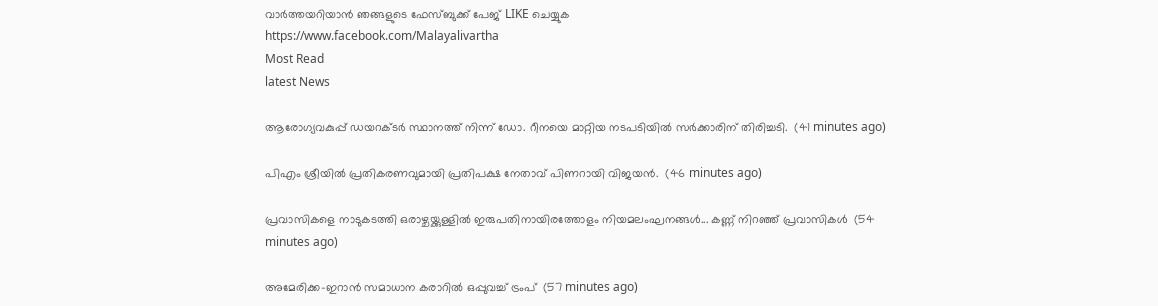വാര്‍ത്തയറിയാന്‍ ഞങ്ങളുടെ ഫേസ്‌ബുക്ക്‌ പേജ് LIKE ചെയ്യുക
https://www.facebook.com/Malayalivartha
Most Read
latest News

ആരോഗ്യവകുപ്പ് ഡയറക്ടർ സ്ഥാനത്ത് നിന്ന് ഡോ. റീനയെ മാറ്റിയ നടപടിയിൽ സർക്കാരിന് തിരിച്ചടി.  (41 minutes ago)

പിഎം ശ്രീയിൽ പ്രതികരണവുമായി പ്രതിപക്ഷ നേതാവ് പിണറായി വിജയൻ.  (46 minutes ago)

പ്രവാസികളെ നാടുകടത്തി ഒരാഴ്ചയ്ക്കുള്ളിൽ ഇരുപതിനായിരത്തോളം നിയമലംഘനങ്ങൾ... കണ്ണ് നിറഞ്ഞ് പ്രവാസികൾ  (54 minutes ago)

അമേരിക്ക-ഇറാന്‍ സമാധാന കരാറില്‍ ഒപ്പുവച്ച് ട്രംപ്  (57 minutes ago)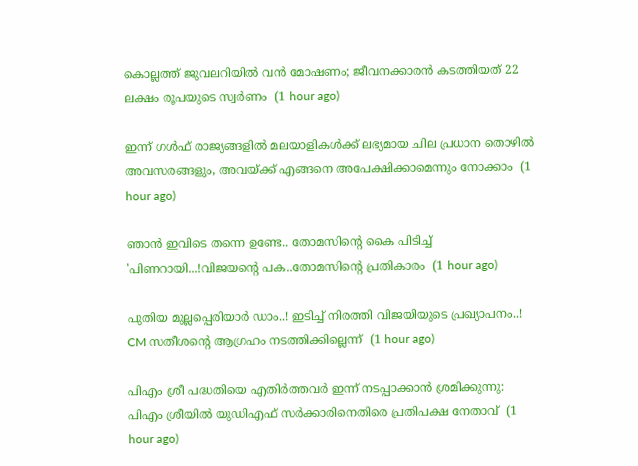കൊല്ലത്ത് ജുവലറിയില്‍ വന്‍ മോഷണം; ജീവനക്കാരന്‍ കടത്തിയത് 22 ലക്ഷം രൂപയുടെ സ്വര്‍ണം  (1 hour ago)

ഇന്ന് ഗൾഫ് രാജ്യങ്ങളിൽ മലയാളികൾക്ക് ലഭ്യമായ ചില പ്രധാന തൊഴിൽ അവസരങ്ങളും, അവയ്ക്ക് എങ്ങനെ അപേക്ഷിക്കാമെന്നും നോക്കാം  (1 hour ago)

ഞാൻ ഇവിടെ തന്നെ ഉണ്ടേ.. തോമസിന്റെ കൈ പിടിച്ച് 'പിണറായി...!വിജയന്റെ പക..തോമസിന്റെ പ്രതികാരം  (1 hour ago)

പുതിയ മുല്ലപ്പെരിയാർ ഡാം..! ഇടിച്ച് നിരത്തി വിജയിയുടെ പ്രഖ്യാപനം..! CM സതീശന്റെ ആഗ്രഹം നടത്തിക്കില്ലെന്ന്  (1 hour ago)

പിഎം ശ്രീ പദ്ധതിയെ എതിര്‍ത്തവര്‍ ഇന്ന് നടപ്പാക്കാന്‍ ശ്രമിക്കുന്നു: പിഎം ശ്രീയില്‍ യുഡിഎഫ് സര്‍ക്കാരിനെതിരെ പ്രതിപക്ഷ നേതാവ്  (1 hour ago)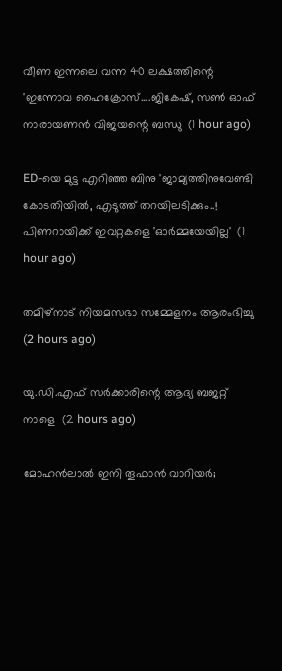വീണ ഇന്നലെ വന്ന 40 ലക്ഷത്തിന്റെ 'ഇന്നോവ ഹൈക്രോസ്....ജികേഷ്, സണ്‍ ഓഫ് നാരായണന്‍ വിജയന്റെ ബന്ധു  (1 hour ago)

ED-യെ മുട്ട എറിഞ്ഞ ബിനു 'ജാമ്യത്തിനുവേണ്ടി കോടതിയിൽ, എടുത്ത് തറയിലടിക്കും..! പിണറായിക്ക് ഇവറ്റകളെ 'ഓർമ്മയേയില്ല'  (1 hour ago)

തമിഴ്‌നാട് നിയമസഭാ സമ്മേളനം ആരംഭിച്ചു  (2 hours ago)

യു.ഡി.എഫ് സര്‍ക്കാരിന്റെ ആദ്യ ബജറ്റ് നാളെ  (2 hours ago)

മോഹന്‍ലാല്‍ ഇനി തൂഫാന്‍ വാറിയര്‍;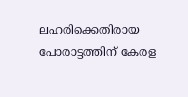ലഹരിക്കെതിരായ പോരാട്ടത്തിന് കേരള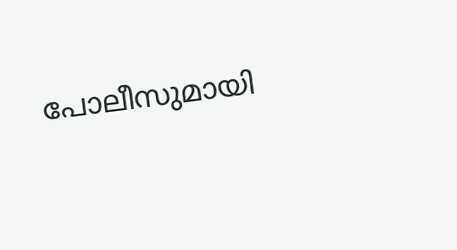പോലീസുമായി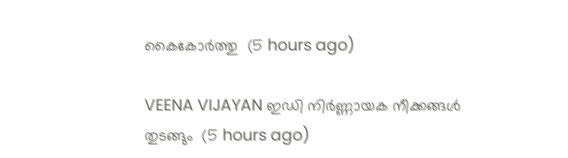കൈകോര്‍ത്തു  (5 hours ago)

VEENA VIJAYAN ഇഡി നിര്‍ണ്ണായക നീക്കങ്ങള്‍ തുടങ്ങും  (5 hours ago)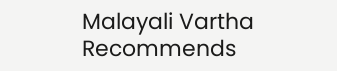Malayali Vartha Recommends